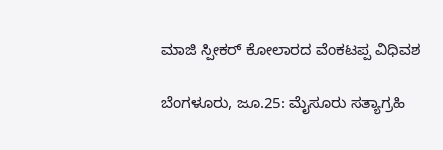ಮಾಜಿ ಸ್ಪೀಕರ್ ಕೋಲಾರದ ವೆಂಕಟಪ್ಪ ವಿಧಿವಶ

ಬೆಂಗಳೂರು, ಜೂ.25: ಮೈಸೂರು ಸತ್ಯಾಗ್ರಹಿ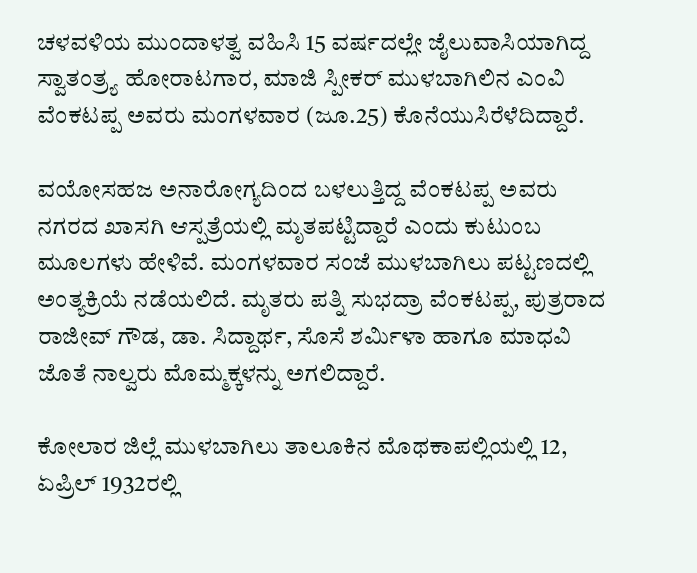ಚಳವಳಿಯ ಮುಂದಾಳತ್ವ ವಹಿಸಿ 15 ವರ್ಷದಲ್ಲೇ ಜೈಲುವಾಸಿಯಾಗಿದ್ದ ಸ್ವಾತಂತ್ರ್ಯ ಹೋರಾಟಗಾರ, ಮಾಜಿ ಸ್ಪೀಕರ್ ಮುಳಬಾಗಿಲಿನ ಎಂವಿ ವೆಂಕಟಪ್ಪ ಅವರು ಮಂಗಳವಾರ (ಜೂ.25) ಕೊನೆಯುಸಿರೆಳೆದಿದ್ದಾರೆ.

ವಯೋಸಹಜ ಅನಾರೋಗ್ಯದಿಂದ ಬಳಲುತ್ತಿದ್ದ ವೆಂಕಟಪ್ಪ ಅವರು ನಗರದ ಖಾಸಗಿ ಆಸ್ಪತ್ರೆಯಲ್ಲಿ ಮೃತಪಟ್ಟಿದ್ದಾರೆ ಎಂದು ಕುಟುಂಬ ಮೂಲಗಳು ಹೇಳಿವೆ. ಮಂಗಳವಾರ ಸಂಜೆ ಮುಳಬಾಗಿಲು ಪಟ್ಟಣದಲ್ಲಿ ಅಂತ್ಯಕ್ರಿಯೆ ನಡೆಯಲಿದೆ. ಮೃತರು ಪತ್ನಿ ಸುಭದ್ರಾ ವೆಂಕಟಪ್ಪ, ಪುತ್ರರಾದ ರಾಜೀವ್ ಗೌಡ, ಡಾ. ಸಿದ್ದಾರ್ಥ, ಸೊಸೆ ಶರ್ಮಿಳಾ ಹಾಗೂ ಮಾಧವಿ ಜೊತೆ ನಾಲ್ವರು ಮೊಮ್ಮಕ್ಕಳನ್ನು ಅಗಲಿದ್ದಾರೆ.

ಕೋಲಾರ ಜಿಲ್ಲೆ ಮುಳಬಾಗಿಲು ತಾಲೂಕಿನ ಮೊಥಕಾಪಲ್ಲಿಯಲ್ಲಿ 12, ಏಪ್ರಿಲ್ 1932ರಲ್ಲಿ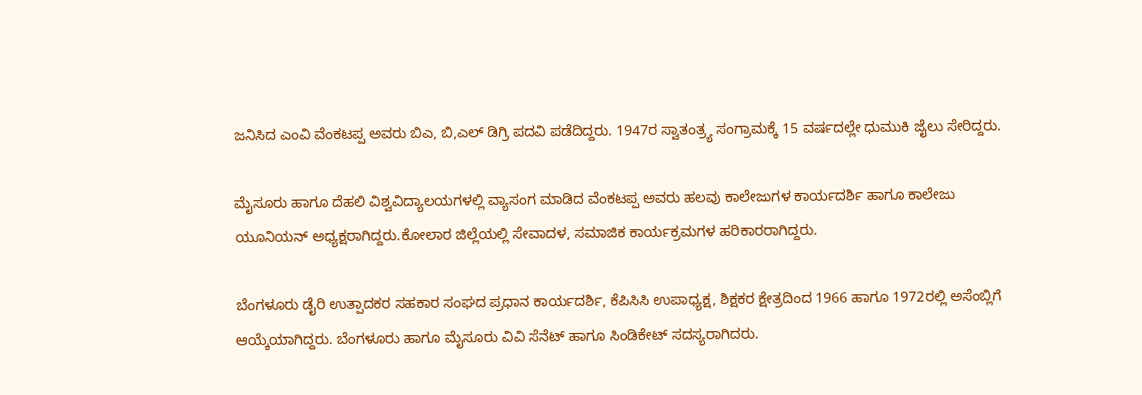ಜನಿಸಿದ ಎಂವಿ ವೆಂಕಟಪ್ಪ ಅವರು ಬಿಎ, ಬಿ,ಎಲ್ ಡಿಗ್ರಿ ಪದವಿ ಪಡೆದಿದ್ದರು. 1947ರ ಸ್ವಾತಂತ್ರ್ಯ ಸಂಗ್ರಾಮಕ್ಕೆ 15 ವರ್ಷದಲ್ಲೇ ಧುಮುಕಿ ಜೈಲು ಸೇರಿದ್ದರು.

ಮೈಸೂರು ಹಾಗೂ ದೆಹಲಿ ವಿಶ್ವವಿದ್ಯಾಲಯಗಳಲ್ಲಿ ವ್ಯಾಸಂಗ ಮಾಡಿದ ವೆಂಕಟಪ್ಪ ಅವರು ಹಲವು ಕಾಲೇಜುಗಳ ಕಾರ್ಯದರ್ಶಿ ಹಾಗೂ ಕಾಲೇಜು ಯೂನಿಯನ್ ಅಧ್ಯಕ್ಷರಾಗಿದ್ದರು.ಕೋಲಾರ ಜಿಲ್ಲೆಯಲ್ಲಿ ಸೇವಾದಳ, ಸಮಾಜಿಕ ಕಾರ್ಯಕ್ರಮಗಳ ಹರಿಕಾರರಾಗಿದ್ದರು.

ಬೆಂಗಳೂರು ಡೈರಿ ಉತ್ಪಾದಕರ ಸಹಕಾರ ಸಂಘದ ಪ್ರಧಾನ ಕಾರ್ಯದರ್ಶಿ, ಕೆಪಿಸಿಸಿ ಉಪಾಧ್ಯಕ್ಷ, ಶಿಕ್ಷಕರ ಕ್ಷೇತ್ರದಿಂದ 1966 ಹಾಗೂ 1972ರಲ್ಲಿ ಅಸೆಂಬ್ಲಿಗೆ ಆಯ್ಕೆಯಾಗಿದ್ದರು. ಬೆಂಗಳೂರು ಹಾಗೂ ಮೈಸೂರು ವಿವಿ ಸೆನೆಟ್ ಹಾಗೂ ಸಿಂಡಿಕೇಟ್ ಸದಸ್ಯರಾಗಿದರು.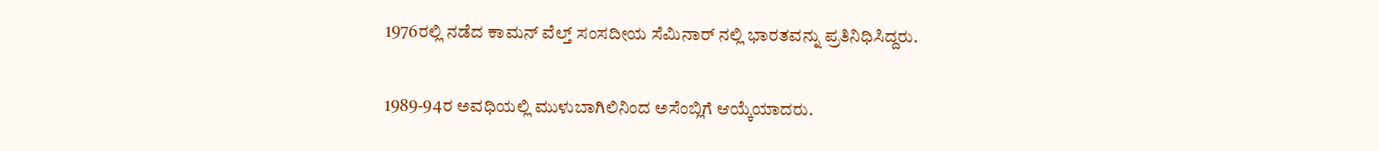1976ರಲ್ಲಿ ನಡೆದ ಕಾಮನ್ ವೆಲ್ತ್ ಸಂಸದೀಯ ಸೆಮಿನಾರ್ ನಲ್ಲಿ ಭಾರತವನ್ನು ಪ್ರತಿನಿಧಿಸಿದ್ದರು.

1989-94ರ ಅವಧಿಯಲ್ಲಿ ಮುಳುಬಾಗಿಲಿನಿಂದ ಅಸೆಂಬ್ಲಿಗೆ ಆಯ್ಕೆಯಾದರು.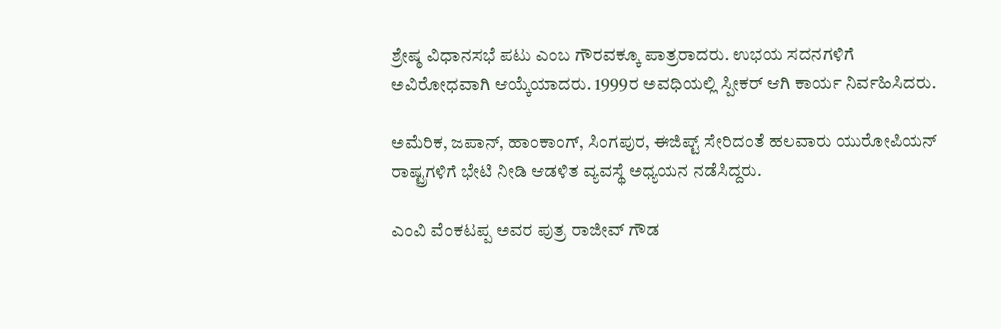ಶ್ರೇಷ್ಠ ವಿಧಾನಸಭೆ ಪಟು ಎಂಬ ಗೌರವಕ್ಕೂ ಪಾತ್ರರಾದರು. ಉಭಯ ಸದನಗಳಿಗೆ ಅವಿರೋಧವಾಗಿ ಆಯ್ಕೆಯಾದರು. 1999ರ ಅವಧಿಯಲ್ಲಿ ಸ್ಪೀಕರ್ ಆಗಿ ಕಾರ್ಯ ನಿರ್ವಹಿಸಿದರು.

ಅಮೆರಿಕ, ಜಪಾನ್, ಹಾಂಕಾಂಗ್, ಸಿಂಗಪುರ, ಈಜಿಪ್ಟ್ ಸೇರಿದಂತೆ ಹಲವಾರು ಯುರೋಪಿಯನ್ ರಾಷ್ಟ್ರಗಳಿಗೆ ಭೇಟಿ ನೀಡಿ ಆಡಳಿತ ವ್ಯವಸ್ಥೆ ಅಧ್ಯಯನ ನಡೆಸಿದ್ದರು.

ಎಂವಿ ವೆಂಕಟಪ್ಪ ಅವರ ಪುತ್ರ ರಾಜೀವ್ ಗೌಡ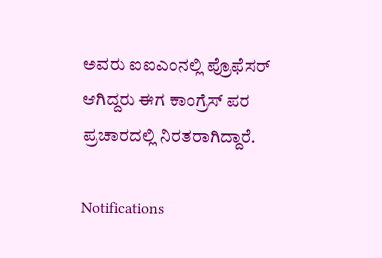ಅವರು ಐಐಎಂನಲ್ಲಿ ಪ್ರೊಫೆಸರ್ ಆಗಿದ್ದರು ಈಗ ಕಾಂಗ್ರೆಸ್ ಪರ ಪ್ರಚಾರದಲ್ಲಿ ನಿರತರಾಗಿದ್ದಾರೆ.

Notifications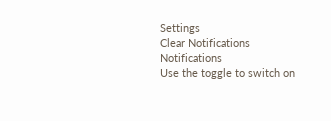Settings
Clear Notifications
Notifications
Use the toggle to switch on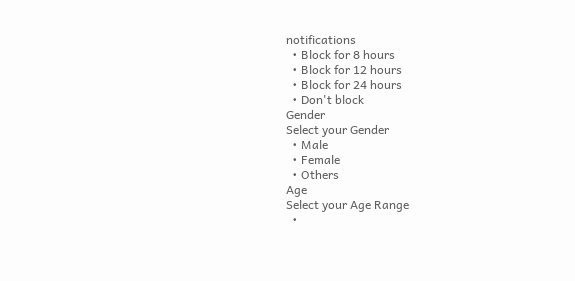notifications
  • Block for 8 hours
  • Block for 12 hours
  • Block for 24 hours
  • Don't block
Gender
Select your Gender
  • Male
  • Female
  • Others
Age
Select your Age Range
  •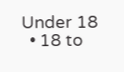Under 18
  • 18 to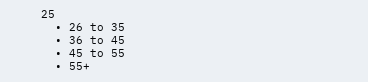25
  • 26 to 35
  • 36 to 45
  • 45 to 55
  • 55+